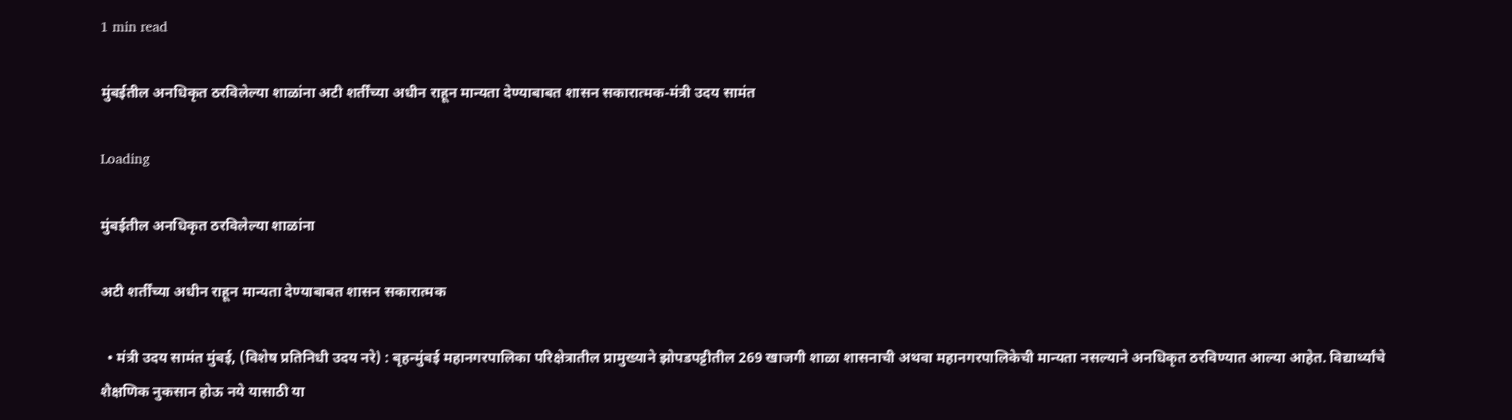1 min read

मुंबईतील अनधिकृत ठरविलेल्या शाळांना अटी शर्तींच्या अधीन राहून मान्यता देण्याबाबत शासन सकारात्मक-मंत्री उदय सामंत

Loading

मुंबईतील अनधिकृत ठरविलेल्या शाळांना

अटी शर्तींच्या अधीन राहून मान्यता देण्याबाबत शासन सकारात्मक

  • मंत्री उदय सामंत मुंबई, (विशेष प्रतिनिधी उदय नरे) : बृहन्मुंबई महानगरपालिका परिक्षेत्रातील प्रामुख्याने झोपडपट्टीतील 269 खाजगी शाळा शासनाची अथवा महानगरपालिकेची मान्यता नसल्याने अनधिकृत ठरविण्यात आल्या आहेत. विद्यार्थ्यांचे शैक्षणिक नुकसान होऊ नये यासाठी या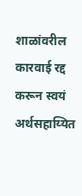शाळांवरील कारवाई रद्द करून स्वयं अर्थसहाय्यित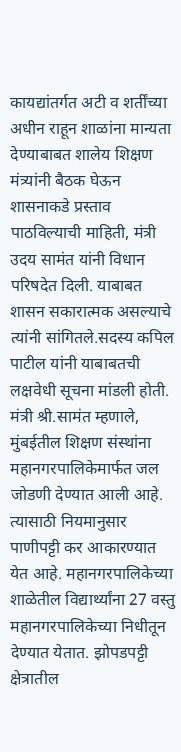कायद्यांतर्गत अटी व शर्तींच्या अधीन राहून शाळांना मान्यता देण्याबाबत शालेय शिक्षण मंत्र्यांनी बैठक घेऊन शासनाकडे प्रस्ताव पाठविल्याची माहिती, मंत्री उदय सामंत यांनी विधान परिषदेत दिली. याबाबत शासन सकारात्मक असल्याचे त्यांनी सांगितले.सदस्य कपिल पाटील यांनी याबाबतची लक्षवेधी सूचना मांडली होती. मंत्री श्री.सामंत म्हणाले, मुंबईतील शिक्षण संस्थांना महानगरपालिकेमार्फत जल जोडणी देण्यात आली आहे. त्यासाठी नियमानुसार पाणीपट्टी कर आकारण्यात येत आहे. महानगरपालिकेच्या शाळेतील विद्यार्थ्यांना 27 वस्तु महानगरपालिकेच्या निधीतून देण्यात येतात. झोपडपट्टी क्षेत्रातील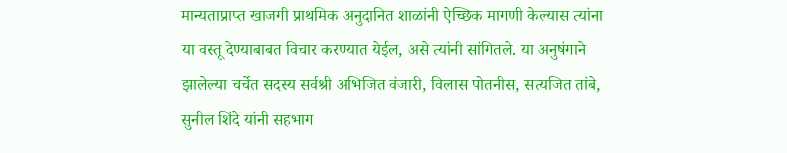मान्यताप्राप्त खाजगी प्राथमिक अनुदानित शाळांनी ऐच्छिक मागणी केल्यास त्यांना या वस्तू देण्याबाबत विचार करण्यात येईल, असे त्यांनी सांगितले. या अनुषंगाने झालेल्या चर्चेत सदस्य सर्वश्री अभिजित वंजारी, विलास पोतनीस, सत्यजित तांबे, सुनील शिंदे यांनी सहभाग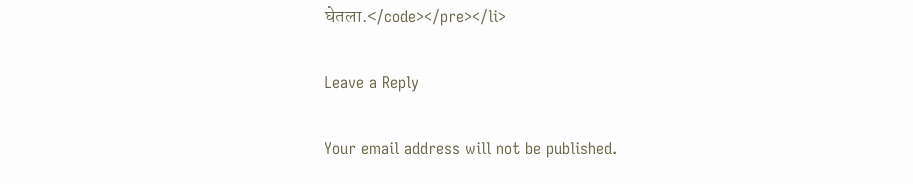घेतला.</code></pre></li>

Leave a Reply

Your email address will not be published.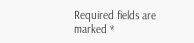Required fields are marked *